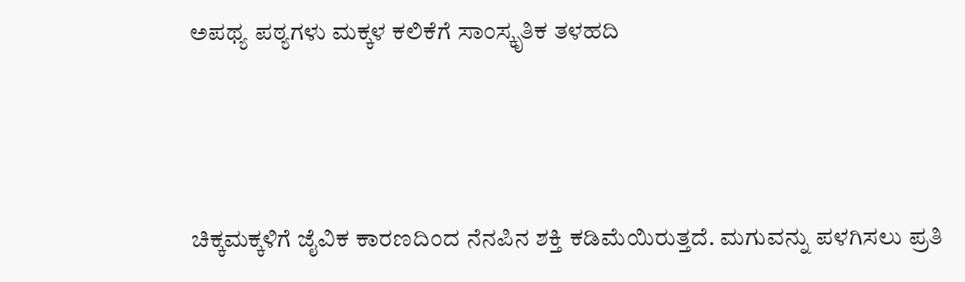ಅಪಥ್ಯ ಪಠ್ಯಗಳು ಮಕ್ಕಳ ಕಲಿಕೆಗೆ ಸಾಂಸ್ಕೃತಿಕ ತಳಹದಿ



ಚಿಕ್ಕಮಕ್ಕಳಿಗೆ ಜೈವಿಕ ಕಾರಣದಿಂದ ನೆನಪಿನ ಶಕ್ತಿ ಕಡಿಮೆಯಿರುತ್ತದೆ. ಮಗುವನ್ನು ಪಳಗಿಸಲು ಪ್ರತಿ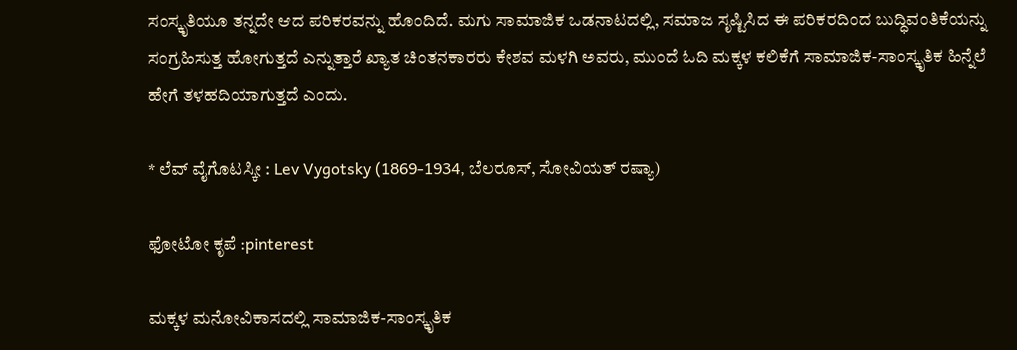ಸಂಸ್ಕೃತಿಯೂ ತನ್ನದೇ ಆದ ಪರಿಕರವನ್ನು ಹೊಂದಿದೆ. ಮಗು ಸಾಮಾಜಿಕ ಒಡನಾಟದಲ್ಲಿ, ಸಮಾಜ ಸೃಷ್ಟಿಸಿದ ಈ ಪರಿಕರದಿಂದ ಬುದ್ಧಿವಂತಿಕೆಯನ್ನು ಸಂಗ್ರಹಿಸುತ್ತ ಹೋಗುತ್ತದೆ ಎನ್ನುತ್ತಾರೆ ಖ್ಯಾತ ಚಿಂತನಕಾರರು ಕೇಶವ ಮಳಗಿ ಅವರು, ಮುಂದೆ ಓದಿ ಮಕ್ಕಳ ಕಲಿಕೆಗೆ ಸಾಮಾಜಿಕ-ಸಾಂಸ್ಕೃತಿಕ ಹಿನ್ನೆಲೆ ಹೇಗೆ ತಳಹದಿಯಾಗುತ್ತದೆ ಎಂದು.

* ಲೆವ್‌ ವೈಗೊಟಸ್ಕೀ : Lev Vygotsky (1869-1934, ಬೆಲರೂಸ್‌, ಸೋವಿಯತ್ ರಷ್ಯಾ)

ಫೋಟೋ ಕೃಪೆ :pinterest

ಮಕ್ಕಳ ಮನೋವಿಕಾಸದಲ್ಲಿ ಸಾಮಾಜಿಕ-ಸಾಂಸ್ಕೃತಿಕ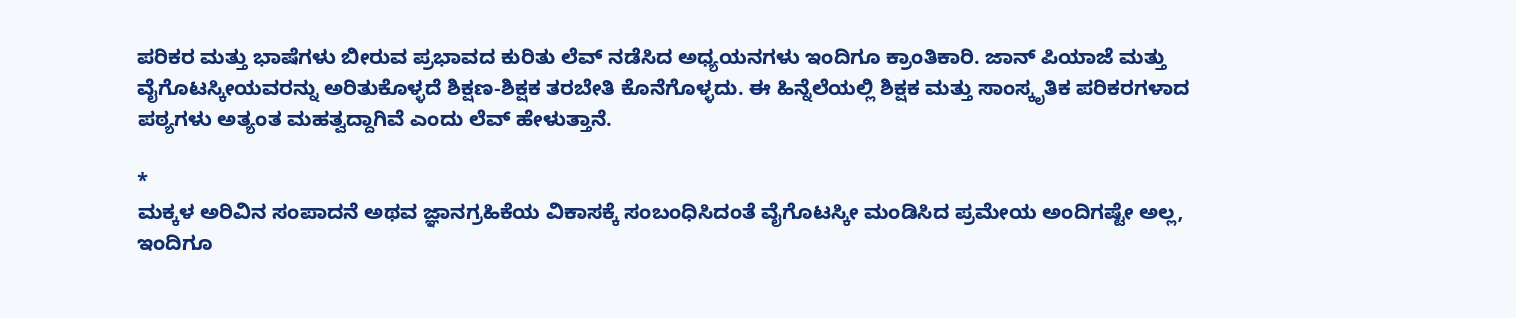ಪರಿಕರ ಮತ್ತು ಭಾಷೆಗಳು ಬೀರುವ ಪ್ರಭಾವದ ಕುರಿತು ಲೆವ್‌ ನಡೆಸಿದ ಅಧ್ಯಯನಗಳು ಇಂದಿಗೂ ಕ್ರಾಂತಿಕಾರಿ. ಜಾನ್‌ ಪಿಯಾಜೆ ಮತ್ತು ವೈಗೊಟಸ್ಕೀಯವರನ್ನು ಅರಿತುಕೊಳ್ಳದೆ ಶಿಕ್ಷಣ-ಶಿಕ್ಷಕ ತರಬೇತಿ ಕೊನೆಗೊಳ್ಳದು. ಈ ಹಿನ್ನೆಲೆಯಲ್ಲಿ ಶಿಕ್ಷಕ ಮತ್ತು ಸಾಂಸ್ಕೃತಿಕ ಪರಿಕರಗಳಾದ ಪಠ್ಯಗಳು ಅತ್ಯಂತ ಮಹತ್ವದ್ದಾಗಿವೆ ಎಂದು ಲೆವ್‌ ಹೇಳುತ್ತಾನೆ.

*
ಮಕ್ಕಳ ಅರಿವಿನ ಸಂಪಾದನೆ ಅಥವ ಜ್ಞಾನಗ್ರಹಿಕೆಯ ವಿಕಾಸಕ್ಕೆ ಸಂಬಂಧಿಸಿದಂತೆ ವೈಗೊಟಸ್ಕೀ ಮಂಡಿಸಿದ ಪ್ರಮೇಯ ಅಂದಿಗಷ್ಟೇ ಅಲ್ಲ, ಇಂದಿಗೂ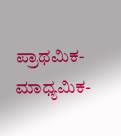ಪ್ರಾಥಮಿಕ-ಮಾಧ್ಯಮಿಕ-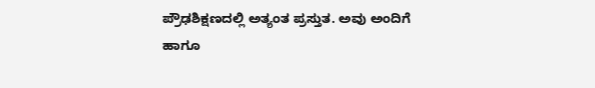ಪ್ರೌಢಶಿಕ್ಷಣದಲ್ಲಿ ಅತ್ಯಂತ ಪ್ರಸ್ತುತ. ಅವು ಅಂದಿಗೆ ಹಾಗೂ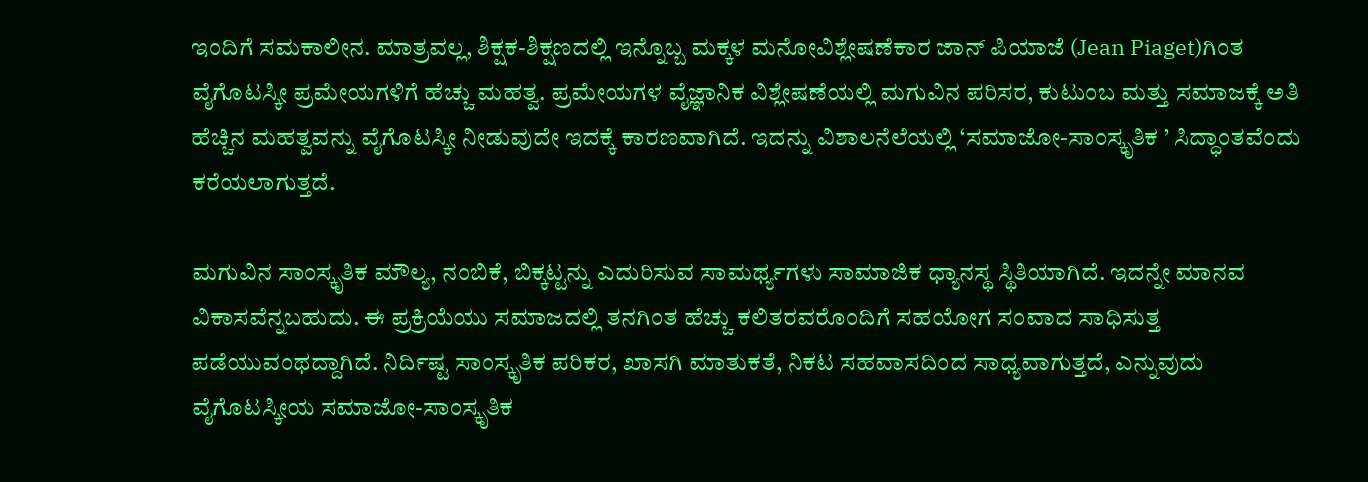ಇಂದಿಗೆ ಸಮಕಾಲೀನ. ಮಾತ್ರವಲ್ಲ, ಶಿಕ್ಷಕ-ಶಿಕ್ಷಣದಲ್ಲಿ ಇನ್ನೊಬ್ಬ ಮಕ್ಕಳ ಮನೋವಿಶ್ಲೇಷಣೆಕಾರ ಜಾನ್‌ ಪಿಯಾಜೆ (Jean Piaget)ಗಿಂತ ವೈಗೊಟಸ್ಕೀ ಪ್ರಮೇಯಗಳಿಗೆ ಹೆಚ್ಚು ಮಹತ್ವ. ಪ್ರಮೇಯಗಳ ವೈಜ್ಞಾನಿಕ ವಿಶ್ಲೇಷಣೆಯಲ್ಲಿ ಮಗುವಿನ ಪರಿಸರ, ಕುಟುಂಬ ಮತ್ತು ಸಮಾಜಕ್ಕೆ ಅತಿ ಹೆಚ್ಚಿನ ಮಹತ್ವವನ್ನು ವೈಗೊಟಸ್ಕೀ ನೀಡುವುದೇ ಇದಕ್ಕೆ ಕಾರಣವಾಗಿದೆ. ಇದನ್ನು ವಿಶಾಲನೆಲೆಯಲ್ಲಿ ‘ಸಮಾಜೋ-ಸಾಂಸ್ಕೃತಿಕ ’ ಸಿದ್ಧಾಂತವೆಂದು ಕರೆಯಲಾಗುತ್ತದೆ.

ಮಗುವಿನ ಸಾಂಸ್ಕೃತಿಕ ಮೌಲ್ಯ, ನಂಬಿಕೆ, ಬಿಕ್ಕಟ್ಟನ್ನು ಎದುರಿಸುವ ಸಾಮರ್ಥ್ಯಗಳು ಸಾಮಾಜಿಕ ಧ್ಯಾನಸ್ಥ ಸ್ಥಿತಿಯಾಗಿದೆ. ಇದನ್ನೇ ಮಾನವ ವಿಕಾಸವೆನ್ನಬಹುದು. ಈ ಪ್ರಕ್ರಿಯೆಯು ಸಮಾಜದಲ್ಲಿ ತನಗಿಂತ ಹೆಚ್ಚು ಕಲಿತರವರೊಂದಿಗೆ ಸಹಯೋಗ ಸಂವಾದ ಸಾಧಿಸುತ್ತ ಪಡೆಯುವಂಥದ್ದಾಗಿದೆ. ನಿರ್ದಿಷ್ಟ ಸಾಂಸ್ಕೃತಿಕ ಪರಿಕರ, ಖಾಸಗಿ ಮಾತುಕತೆ, ನಿಕಟ ಸಹವಾಸದಿಂದ ಸಾಧ್ಯವಾಗುತ್ತದೆ, ಎನ್ನುವುದು ವೈಗೊಟಸ್ಕೀಯ ಸಮಾಜೋ-ಸಾಂಸ್ಕೃತಿಕ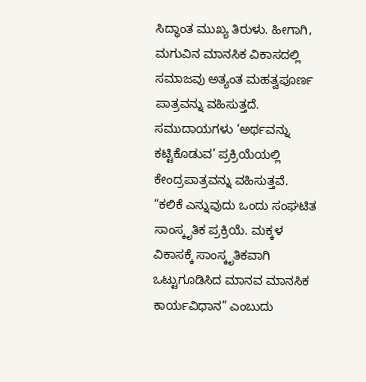ಸಿದ್ಧಾಂತ ಮುಖ್ಯ ತಿರುಳು. ಹೀಗಾಗಿ, ಮಗುವಿನ ಮಾನಸಿಕ ವಿಕಾಸದಲ್ಲಿ ಸಮಾಜವು ಅತ್ಯಂತ ಮಹತ್ವಪೂರ್ಣ ಪಾತ್ರವನ್ನು ವಹಿಸುತ್ತದೆ. ಸಮುದಾಯಗಳು ‘ಅರ್ಥವನ್ನು ಕಟ್ಟಿಕೊಡುವ’ ಪ್ರಕ್ರಿಯೆಯಲ್ಲಿ ಕೇಂದ್ರಪಾತ್ರವನ್ನು ವಹಿಸುತ್ತವೆ. “ಕಲಿಕೆ ಎನ್ನುವುದು ಒಂದು ಸಂಘಟಿತ ಸಾಂಸ್ಕೃತಿಕ ಪ್ರಕ್ರಿಯೆ. ಮಕ್ಕಳ ವಿಕಾಸಕ್ಕೆ ಸಾಂಸ್ಕೃತಿಕವಾಗಿ ಒಟ್ಟುಗೂಡಿಸಿದ ಮಾನವ ಮಾನಸಿಕ ಕಾರ್ಯವಿಧಾನ” ಎಂಬುದು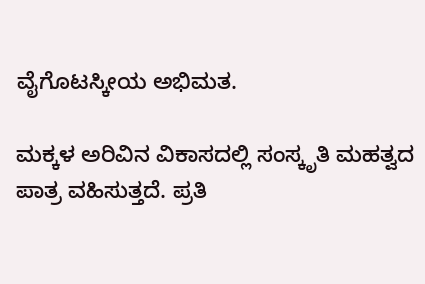ವೈಗೊಟಸ್ಕೀಯ ಅಭಿಮತ.

ಮಕ್ಕಳ ಅರಿವಿನ ವಿಕಾಸದಲ್ಲಿ ಸಂಸ್ಕೃತಿ ಮಹತ್ವದ ಪಾತ್ರ ವಹಿಸುತ್ತದೆ. ಪ್ರತಿ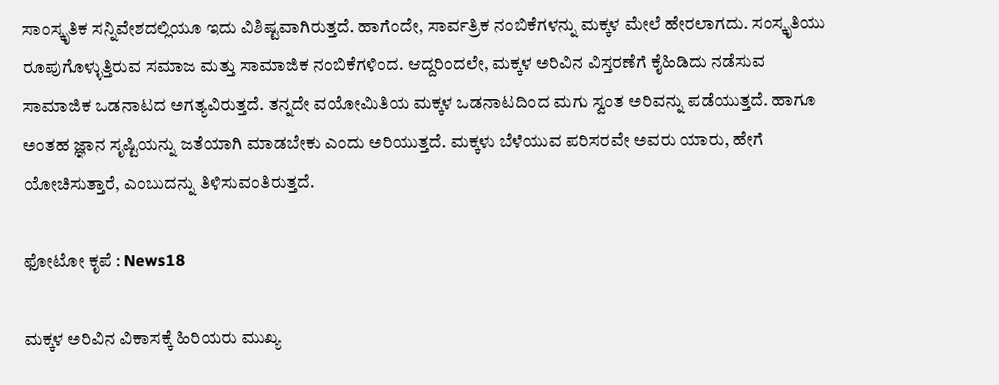ಸಾಂಸ್ಕೃತಿಕ ಸನ್ನಿವೇಶದಲ್ಲಿಯೂ ಇದು ವಿಶಿಷ್ಟವಾಗಿರುತ್ತದೆ. ಹಾಗೆಂದೇ, ಸಾರ್ವತ್ರಿಕ ನಂಬಿಕೆಗಳನ್ನು ಮಕ್ಕಳ ಮೇಲೆ ಹೇರಲಾಗದು. ಸಂಸ್ಕೃತಿಯು ರೂಪುಗೊಳ್ಳುತ್ತಿರುವ ಸಮಾಜ ಮತ್ತು ಸಾಮಾಜಿಕ ನಂಬಿಕೆಗಳಿಂದ. ಆದ್ದರಿಂದಲೇ, ಮಕ್ಕಳ ಅರಿವಿನ ವಿಸ್ತರಣೆಗೆ ಕೈಹಿಡಿದು ನಡೆಸುವ ಸಾಮಾಜಿಕ ಒಡನಾಟದ ಅಗತ್ಯವಿರುತ್ತದೆ. ತನ್ನದೇ ವಯೋಮಿತಿಯ ಮಕ್ಕಳ ಒಡನಾಟದಿಂದ ಮಗು ಸ್ವಂತ ಅರಿವನ್ನು ಪಡೆಯುತ್ತದೆ. ಹಾಗೂ ಅಂತಹ ಜ್ಞಾನ ಸೃಷ್ಟಿಯನ್ನು ಜತೆಯಾಗಿ ಮಾಡಬೇಕು ಎಂದು ಅರಿಯುತ್ತದೆ. ಮಕ್ಕಳು ಬೆಳೆಯುವ ಪರಿಸರವೇ ಅವರು ಯಾರು, ಹೇಗೆ ಯೋಚಿಸುತ್ತಾರೆ, ಎಂಬುದನ್ನು ತಿಳಿಸುವಂತಿರುತ್ತದೆ.

ಫೋಟೋ ಕೃಪೆ : News18

ಮಕ್ಕಳ ಅರಿವಿನ ವಿಕಾಸಕ್ಕೆ ಹಿರಿಯರು ಮುಖ್ಯ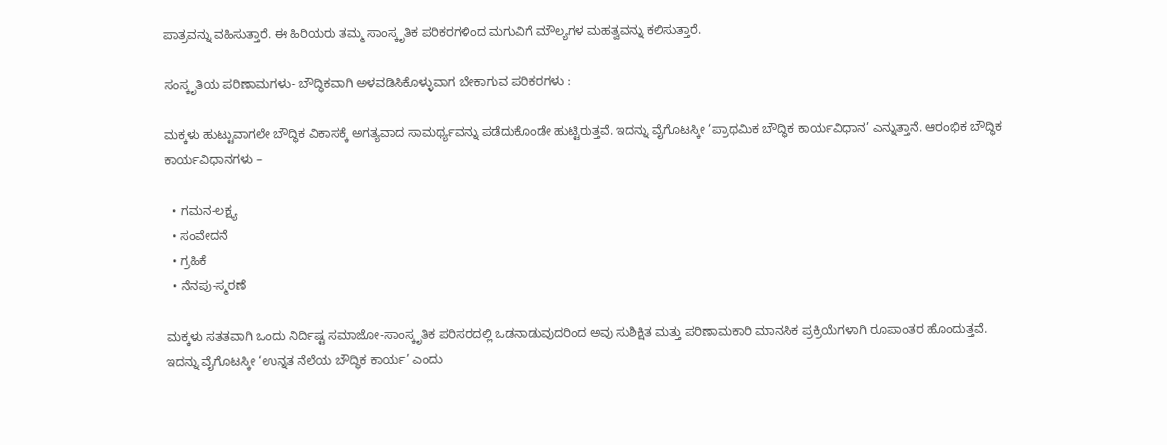ಪಾತ್ರವನ್ನು ವಹಿಸುತ್ತಾರೆ. ಈ ಹಿರಿಯರು ತಮ್ಮ ಸಾಂಸ್ಕೃತಿಕ ಪರಿಕರಗಳಿಂದ ಮಗುವಿಗೆ ಮೌಲ್ಯಗಳ ಮಹತ್ವವನ್ನು ಕಲಿಸುತ್ತಾರೆ.

ಸಂಸ್ಕೃತಿಯ ಪರಿಣಾಮಗಳು- ಬೌದ್ಧಿಕವಾಗಿ ಅಳವಡಿಸಿಕೊಳ್ಳುವಾಗ ಬೇಕಾಗುವ ಪರಿಕರಗಳು :

ಮಕ್ಕಳು ಹುಟ್ಟುವಾಗಲೇ ಬೌದ್ಧಿಕ ವಿಕಾಸಕ್ಕೆ ಅಗತ್ಯವಾದ ಸಾಮರ್ಥ್ಯವನ್ನು ಪಡೆದುಕೊಂಡೇ ಹುಟ್ಟಿರುತ್ತವೆ. ಇದನ್ನು ವೈಗೊಟಸ್ಕೀ ‘ಪ್ರಾಥಮಿಕ ಬೌದ್ಧಿಕ ಕಾರ್ಯವಿಧಾನ’ ಎನ್ನುತ್ತಾನೆ. ಆರಂಭಿಕ ಬೌದ್ಧಿಕ ಕಾರ್ಯವಿಧಾನಗಳು –

  • ಗಮನ-ಲಕ್ಷ್ಯ
  • ಸಂವೇದನೆ
  • ಗ್ರಹಿಕೆ
  • ನೆನಪು-ಸ್ಮರಣೆ

ಮಕ್ಕಳು ಸತತವಾಗಿ ಒಂದು ನಿರ್ದಿಷ್ಟ ಸಮಾಜೋ-ಸಾಂಸ್ಕೃತಿಕ ಪರಿಸರದಲ್ಲಿ ಒಡನಾಡುವುದರಿಂದ ಅವು ಸುಶಿಕ್ಷಿತ ಮತ್ತು ಪರಿಣಾಮಕಾರಿ ಮಾನಸಿಕ ಪ್ರಕ್ರಿಯೆಗಳಾಗಿ ರೂಪಾಂತರ ಹೊಂದುತ್ತವೆ. ಇದನ್ನು ವೈಗೊಟಸ್ಕೀ ‘ಉನ್ನತ ನೆಲೆಯ ಬೌದ್ಧಿಕ ಕಾರ್ಯ’ ಎಂದು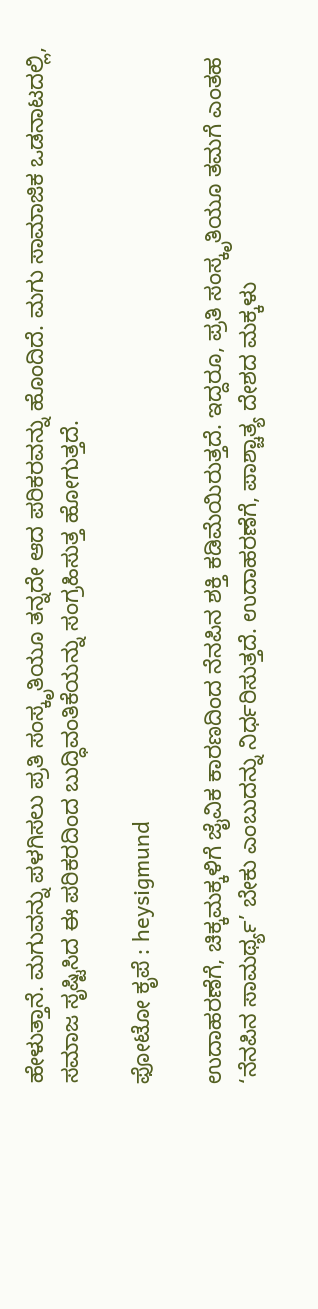ಹೇಳುತ್ತಾನೆ. ಮಗುವನ್ನು ಪಳಗಿಸಲು ಪ್ರತಿ ಸಂಸ್ಕೃತಿಯೂ ತನ್ನದೇ ಆದ ಪರಿಕರವನ್ನು ಹೊಂದಿದೆ. ಮಗು ಸಾಮಾಜಿಕ ಒಡನಾಟದಲ್ಲಿ, ಸಮಾಜ ಸೃಷ್ಟಿಸಿದ ಈ ಪರಿಕರದಿಂದ ಬುದ್ಧಿವಂತಿಕೆಯನ್ನು ಸಂಗ್ರಹಿಸುತ್ತ ಹೋಗುತ್ತದೆ.

ಫೋಟೋ ಕೃಪೆ : heysigmund

ಉದಾಹರಣೆಗೆ, ಚಿಕ್ಕಮಕ್ಕಳಿಗೆ ಜೈವಿಕ ಕಾರಣದಿಂದ ನೆನಪಿನ ಶಕ್ತಿ ಕಡಿಮೆಯಿರುತ್ತದೆ. ಇದ್ದರೂ, ಪ್ರತಿ ಸಂಸ್ಕೃತಿಯೂ ತಮಗೆ ಎಂತಹ ‘ನೆನಪಿನ ಸಾಮರ್ಥ್ಯ’ ಬೇಕು ಎಂಬುದನ್ನು ನಿರ್ಧರಿಸುತ್ತದೆ. ಉದಾಹರಣೆಗೆ, ಪಾಶ್ಚಾತ್ಯ ದೇಶದ ಮಕ್ಕಳು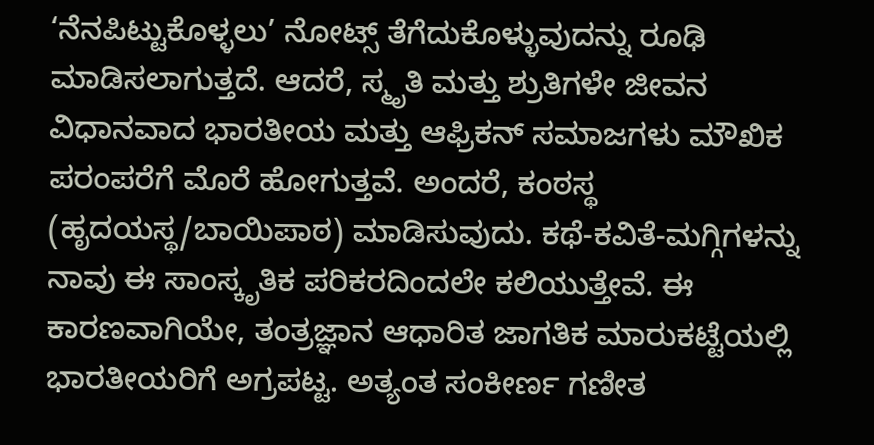‘ನೆನಪಿಟ್ಟುಕೊಳ್ಳಲು’ ನೋಟ್ಸ್‌ ತೆಗೆದುಕೊಳ್ಳುವುದನ್ನು ರೂಢಿ ಮಾಡಿಸಲಾಗುತ್ತದೆ. ಆದರೆ, ಸ್ಮೃತಿ ಮತ್ತು ಶ್ರುತಿಗಳೇ ಜೀವನ ವಿಧಾನವಾದ ಭಾರತೀಯ ಮತ್ತು ಆಫ್ರಿಕನ್‌ ಸಮಾಜಗಳು ಮೌಖಿಕ ಪರಂಪರೆಗೆ ಮೊರೆ ಹೋಗುತ್ತವೆ. ಅಂದರೆ, ಕಂಠಸ್ಥ (ಹೃದಯಸ್ಥ/ಬಾಯಿಪಾಠ) ಮಾಡಿಸುವುದು. ಕಥೆ-ಕವಿತೆ-ಮಗ್ಗಿಗಳನ್ನು ನಾವು ಈ ಸಾಂಸ್ಕೃತಿಕ ಪರಿಕರದಿಂದಲೇ ಕಲಿಯುತ್ತೇವೆ. ಈ ಕಾರಣವಾಗಿಯೇ, ತಂತ್ರಜ್ಞಾನ ಆಧಾರಿತ ಜಾಗತಿಕ ಮಾರುಕಟ್ಟೆಯಲ್ಲಿ ಭಾರತೀಯರಿಗೆ ಅಗ್ರಪಟ್ಟ. ಅತ್ಯಂತ ಸಂಕೀರ್ಣ ಗಣೀತ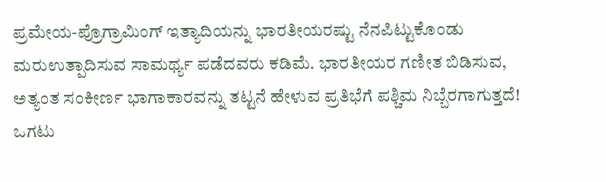ಪ್ರಮೇಯ-ಪ್ರೊಗ್ರಾಮಿಂಗ್‌ ಇತ್ಯಾದಿಯನ್ನು ಭಾರತೀಯರಷ್ಟು ನೆನಪಿಟ್ಟುಕೊಂಡು ಮರುಉತ್ಪಾದಿಸುವ ಸಾಮರ್ಥ್ಯ ಪಡೆದವರು ಕಡಿಮೆ. ಭಾರತೀಯರ ಗಣೀತ ಬಿಡಿಸುವ, ಅತ್ಯಂತ ಸಂಕೀರ್ಣ ಭಾಗಾಕಾರವನ್ನು ತಟ್ಟನೆ ಹೇಳುವ ಪ್ರತಿಭೆಗೆ ಪಶ್ಚಿಮ ನಿಬ್ಬೆರಗಾಗುತ್ತದೆ! ಒಗಟು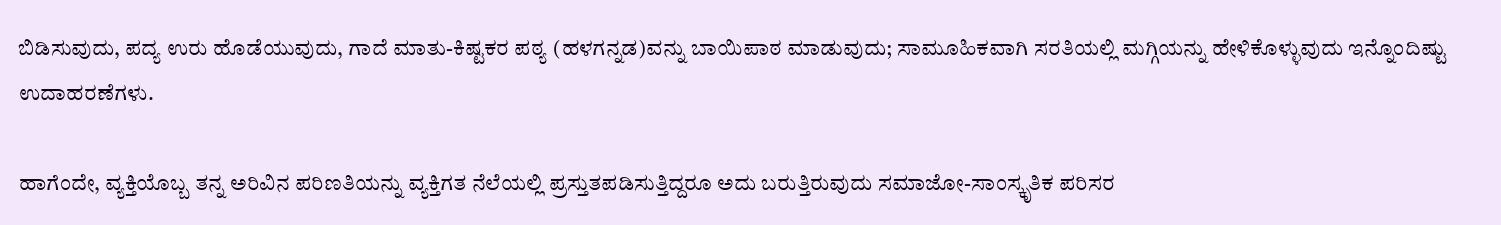ಬಿಡಿಸುವುದು, ಪದ್ಯ ಉರು ಹೊಡೆಯುವುದು, ಗಾದೆ ಮಾತು-ಕಿಷ್ಟಕರ ಪಠ್ಯ (ಹಳಗನ್ನಡ)ವನ್ನು ಬಾಯಿಪಾಠ ಮಾಡುವುದು; ಸಾಮೂಹಿಕವಾಗಿ ಸರತಿಯಲ್ಲಿ ಮಗ್ಗಿಯನ್ನು ಹೇಳಿಕೊಳ್ಳುವುದು ಇನ್ನೊಂದಿಷ್ಟು ಉದಾಹರಣೆಗಳು.

ಹಾಗೆಂದೇ, ವ್ಯಕ್ತಿಯೊಬ್ಬ ತನ್ನ ಅರಿವಿನ ಪರಿಣತಿಯನ್ನು ವ್ಯಕ್ತಿಗತ ನೆಲೆಯಲ್ಲಿ ಪ್ರಸ್ತುತಪಡಿಸುತ್ತಿದ್ದರೂ ಅದು ಬರುತ್ತಿರುವುದು ಸಮಾಜೋ-ಸಾಂಸ್ಕೃತಿಕ ಪರಿಸರ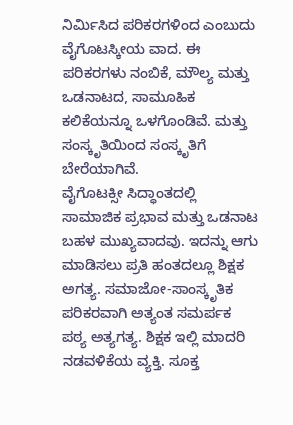ನಿರ್ಮಿಸಿದ ಪರಿಕರಗಳಿಂದ ಎಂಬುದು ವೈಗೊಟಸ್ಕೀಯ ವಾದ. ಈ ಪರಿಕರಗಳು ನಂಬಿಕೆ, ಮೌಲ್ಯ ಮತ್ತು ಒಡನಾಟದ, ಸಾಮೂಹಿಕ ಕಲಿಕೆಯನ್ನೂ ಒಳಗೊಂಡಿವೆ. ಮತ್ತು ಸಂಸ್ಕೃತಿಯಿಂದ ಸಂಸ್ಕೃತಿಗೆ ಬೇರೆಯಾಗಿವೆ.
ವೈಗೊಟಕ್ಸೀ ಸಿದ್ಧಾಂತದಲ್ಲಿ ಸಾಮಾಜಿಕ ಪ್ರಭಾವ ಮತ್ತು ಒಡನಾಟ ಬಹಳ ಮುಖ್ಯವಾದವು. ಇದನ್ನು ಆಗು ಮಾಡಿಸಲು ಪ್ರತಿ ಹಂತದಲ್ಲೂ ಶಿಕ್ಷಕ ಅಗತ್ಯ. ಸಮಾಜೋ-ಸಾಂಸ್ಕೃತಿಕ ಪರಿಕರವಾಗಿ ಅತ್ಯಂತ ಸಮರ್ಪಕ ಪಠ್ಯ ಅತ್ಯಗತ್ಯ. ಶಿಕ್ಷಕ ಇಲ್ಲಿ ಮಾದರಿ ನಡವಳಿಕೆಯ ವ್ಯಕ್ತಿ. ಸೂಕ್ತ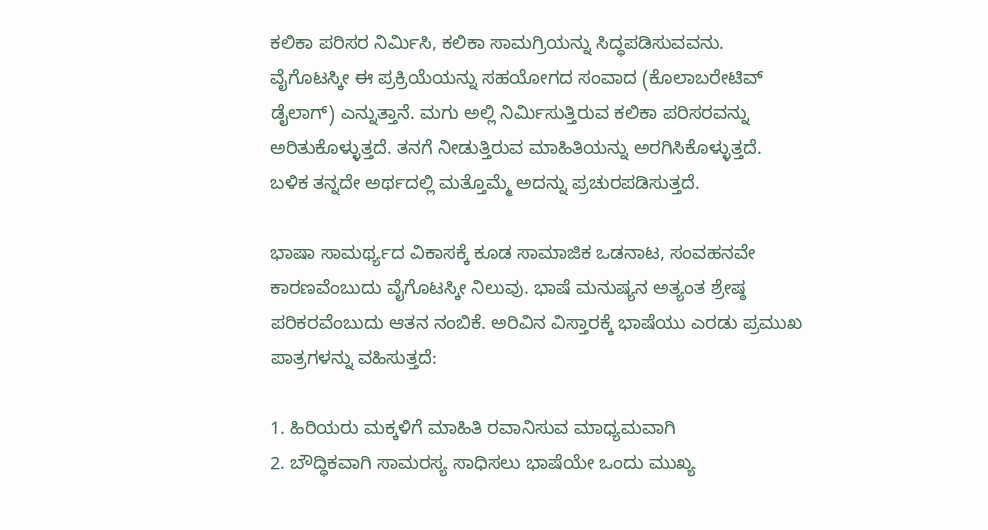ಕಲಿಕಾ ಪರಿಸರ ನಿರ್ಮಿಸಿ, ಕಲಿಕಾ ಸಾಮಗ್ರಿಯನ್ನು ಸಿದ್ಧಪಡಿಸುವವನು. ವೈಗೊಟಸ್ಕೀ ಈ ಪ್ರಕ್ರಿಯೆಯನ್ನು ಸಹಯೋಗದ ಸಂವಾದ (ಕೊಲಾಬರೇಟಿವ್‌ ಡೈಲಾಗ್‌) ಎನ್ನುತ್ತಾನೆ. ಮಗು ಅಲ್ಲಿ ನಿರ್ಮಿಸುತ್ತಿರುವ ಕಲಿಕಾ ಪರಿಸರವನ್ನು ಅರಿತುಕೊಳ್ಳುತ್ತದೆ. ತನಗೆ ನೀಡುತ್ತಿರುವ ಮಾಹಿತಿಯನ್ನು ಅರಗಿಸಿಕೊಳ್ಳುತ್ತದೆ. ಬಳಿಕ ತನ್ನದೇ ಅರ್ಥದಲ್ಲಿ ಮತ್ತೊಮ್ಮೆ ಅದನ್ನು ಪ್ರಚುರಪಡಿಸುತ್ತದೆ.

ಭಾಷಾ ಸಾಮರ್ಥ್ಯದ ವಿಕಾಸಕ್ಕೆ ಕೂಡ ಸಾಮಾಜಿಕ ಒಡನಾಟ, ಸಂವಹನವೇ ಕಾರಣವೆಂಬುದು ವೈಗೊಟಸ್ಕೀ ನಿಲುವು. ಭಾಷೆ ಮನುಷ್ಯನ ಅತ್ಯಂತ ಶ್ರೇಷ್ಠ ಪರಿಕರವೆಂಬುದು ಆತನ ನಂಬಿಕೆ. ಅರಿವಿನ ವಿಸ್ತಾರಕ್ಕೆ ಭಾಷೆಯು ಎರಡು ಪ್ರಮುಖ ಪಾತ್ರಗಳನ್ನು ವಹಿಸುತ್ತದೆ:

1. ಹಿರಿಯರು ಮಕ್ಕಳಿಗೆ ಮಾಹಿತಿ ರವಾನಿಸುವ ಮಾಧ್ಯಮವಾಗಿ
2. ಬೌದ್ಧಿಕವಾಗಿ ಸಾಮರಸ್ಯ ಸಾಧಿಸಲು ಭಾಷೆಯೇ ಒಂದು ಮುಖ್ಯ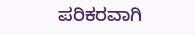ಪರಿಕರವಾಗಿ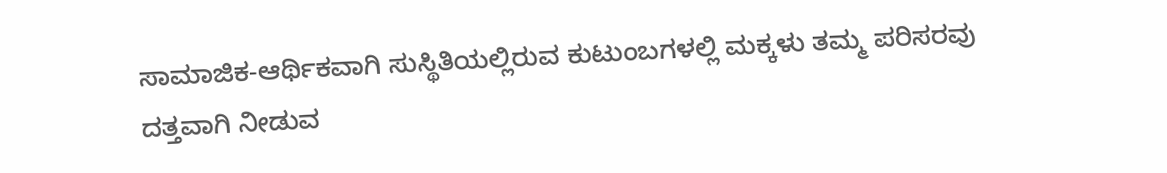ಸಾಮಾಜಿಕ-ಆರ್ಥಿಕವಾಗಿ ಸುಸ್ಥಿತಿಯಲ್ಲಿರುವ ಕುಟುಂಬಗಳಲ್ಲಿ ಮಕ್ಕಳು ತಮ್ಮ ಪರಿಸರವು ದತ್ತವಾಗಿ ನೀಡುವ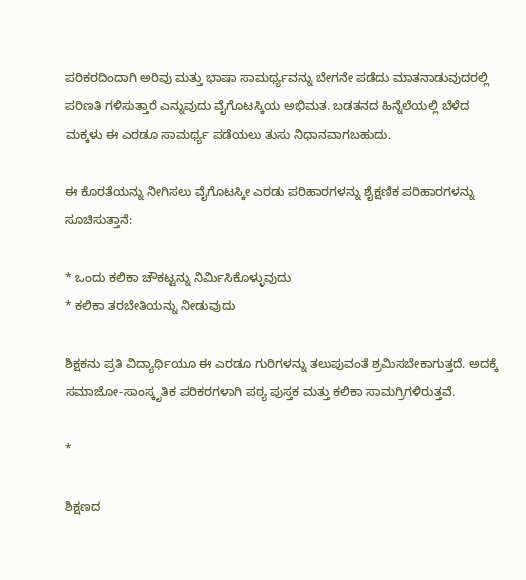ಪರಿಕರದಿಂದಾಗಿ ಅರಿವು ಮತ್ತು ಭಾಷಾ ಸಾಮರ್ಥ್ಯವನ್ನು ಬೇಗನೇ ಪಡೆದು ಮಾತನಾಡುವುದರಲ್ಲಿ ಪರಿಣತಿ ಗಳಿಸುತ್ತಾರೆ ಎನ್ನುವುದು ವೈಗೊಟಸ್ಕಿಯ ಅಭಿಮತ. ಬಡತನದ ಹಿನ್ನೆಲೆಯಲ್ಲಿ ಬೆಳೆದ ಮಕ್ಕಳು ಈ ಎರಡೂ ಸಾಮರ್ಥ್ಯ ಪಡೆಯಲು ತುಸು ನಿಧಾನವಾಗಬಹುದು.

ಈ ಕೊರತೆಯನ್ನು ನೀಗಿಸಲು ವೈಗೊಟಸ್ಕೀ ಎರಡು ಪರಿಹಾರಗಳನ್ನು ಶೈಕ್ಷಣಿಕ ಪರಿಹಾರಗಳನ್ನು ಸೂಚಿಸುತ್ತಾನೆ:

* ಒಂದು ಕಲಿಕಾ ಚೌಕಟ್ಟನ್ನು ನಿರ್ಮಿಸಿಕೊಳ್ಳುವುದು
* ಕಲಿಕಾ ತರಬೇತಿಯನ್ನು ನೀಡುವುದು

ಶಿಕ್ಷಕನು ಪ್ರತಿ ವಿದ್ಯಾರ್ಥಿಯೂ ಈ ಎರಡೂ ಗುರಿಗಳನ್ನು ತಲುಪುವಂತೆ ಶ್ರಮಿಸಬೇಕಾಗುತ್ತದೆ. ಅದಕ್ಕೆ ಸಮಾಜೋ-ಸಾಂಸ್ಕೃತಿಕ ಪರಿಕರಗಳಾಗಿ ಪಠ್ಯ ಪುಸ್ತಕ ಮತ್ತು ಕಲಿಕಾ ಸಾಮಗ್ರಿಗಳಿರುತ್ತವೆ.

*

ಶಿಕ್ಷಣದ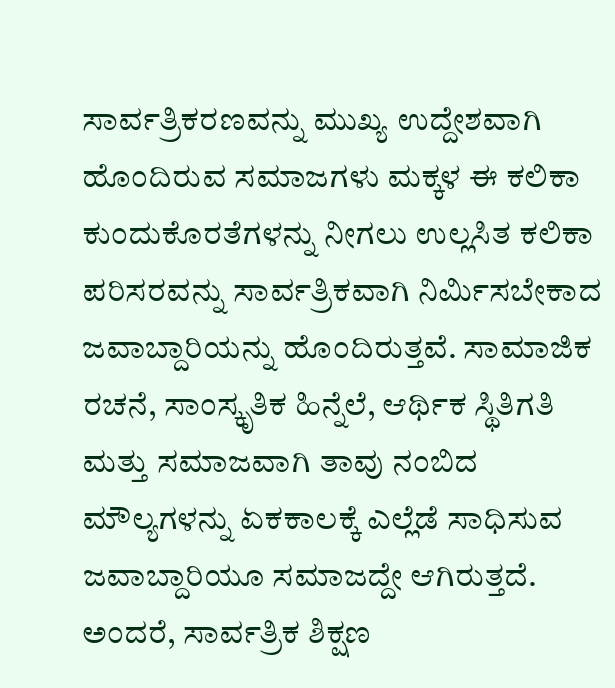ಸಾರ್ವತ್ರಿಕರಣವನ್ನು ಮುಖ್ಯ ಉದ್ದೇಶವಾಗಿ ಹೊಂದಿರುವ ಸಮಾಜಗಳು ಮಕ್ಕಳ ಈ ಕಲಿಕಾ ಕುಂದುಕೊರತೆಗಳನ್ನು ನೀಗಲು ಉಲ್ಲಸಿತ ಕಲಿಕಾ ಪರಿಸರವನ್ನು ಸಾರ್ವತ್ರಿಕವಾಗಿ ನಿರ್ಮಿಸಬೇಕಾದ ಜವಾಬ್ದಾರಿಯನ್ನು ಹೊಂದಿರುತ್ತವೆ. ಸಾಮಾಜಿಕ ರಚನೆ, ಸಾಂಸ್ಕೃತಿಕ ಹಿನ್ನೆಲೆ, ಆರ್ಥಿಕ ಸ್ಥಿತಿಗತಿ ಮತ್ತು ಸಮಾಜವಾಗಿ ತಾವು ನಂಬಿದ ಮೌಲ್ಯಗಳನ್ನು ಏಕಕಾಲಕ್ಕೆ ಎಲ್ಲೆಡೆ ಸಾಧಿಸುವ ಜವಾಬ್ದಾರಿಯೂ ಸಮಾಜದ್ದೇ ಆಗಿರುತ್ತದೆ. ಅಂದರೆ, ಸಾರ್ವತ್ರಿಕ ಶಿಕ್ಷಣ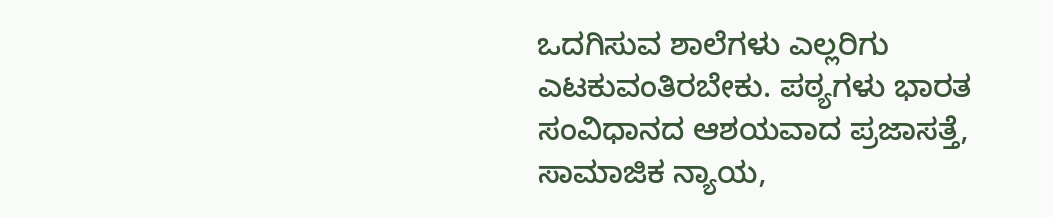ಒದಗಿಸುವ ಶಾಲೆಗಳು ಎಲ್ಲರಿಗು ಎಟಕುವಂತಿರಬೇಕು. ಪಠ್ಯಗಳು ಭಾರತ ಸಂವಿಧಾನದ ಆಶಯವಾದ ಪ್ರಜಾಸತ್ತೆ, ಸಾಮಾಜಿಕ ನ್ಯಾಯ,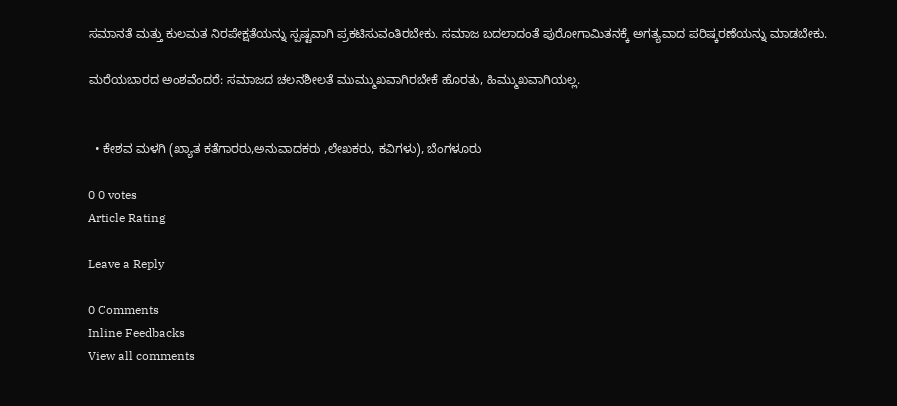ಸಮಾನತೆ ಮತ್ತು ಕುಲಮತ ನಿರಪೇಕ್ಷತೆಯನ್ನು ಸ್ಪಷ್ಟವಾಗಿ ಪ್ರಕಟಿಸುವಂತಿರಬೇಕು. ಸಮಾಜ ಬದಲಾದಂತೆ ಪುರೋಗಾಮಿತನಕ್ಕೆ ಅಗತ್ಯವಾದ ಪರಿಷ್ಕರಣೆಯನ್ನು ಮಾಡಬೇಕು.

ಮರೆಯಬಾರದ ಅಂಶವೆಂದರೆ: ಸಮಾಜದ ಚಲನಶೀಲತೆ ಮುಮ್ಮುಖವಾಗಿರಬೇಕೆ ಹೊರತು, ಹಿಮ್ಮುಖವಾಗಿಯಲ್ಲ.


  • ಕೇಶವ ಮಳಗಿ (ಖ್ಯಾತ ಕತೆಗಾರರು,ಅನುವಾದಕರು ,ಲೇಖಕರು, ಕವಿಗಳು), ಬೆಂಗಳೂರು

0 0 votes
Article Rating

Leave a Reply

0 Comments
Inline Feedbacks
View all comments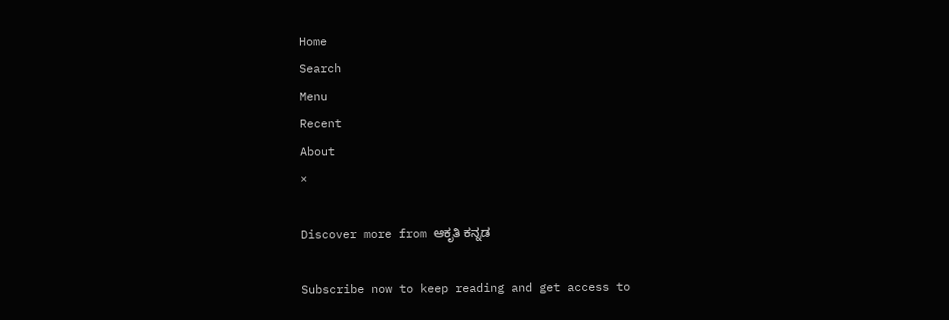Home
Search
Menu
Recent
About
×

Discover more from ಆಕೃತಿ ಕನ್ನಡ

Subscribe now to keep reading and get access to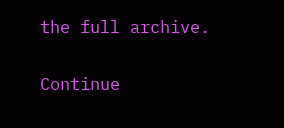the full archive.

Continue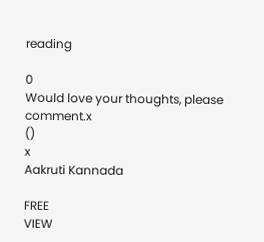reading

0
Would love your thoughts, please comment.x
()
x
Aakruti Kannada

FREE
VIEW